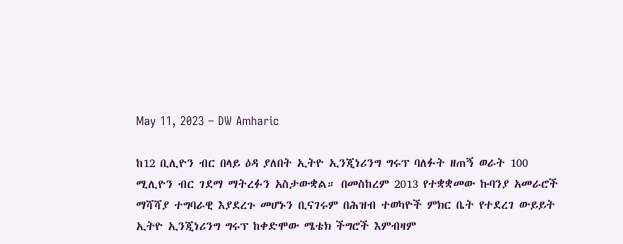May 11, 2023 – DW Amharic

ከ12 ቢሊዮን ብር በላይ ዕዳ ያለበት ኢትዮ ኢንጂነሪንግ ግሩፕ ባለፉት ዘጠኝ ወራት 100 ሚሊዮን ብር ገደማ ማትረፉን አስታውቋል። በመስከረም 2013 የተቋቋመው ኩባንያ አመራሮች ማሻሻያ ተግባራዊ እያደረጉ መሆኑን ቢናገሩም በሕዝብ ተወካዮች ምክር ቤት የተደረገ ውይይት ኢትዮ ኢንጂነሪንግ ግሩፕ ከቀድሞው ሜቴክ ችግሮች እምብዛም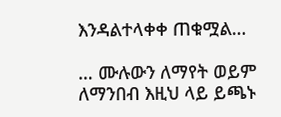እንዳልተላቀቀ ጠቁሟል…

… ሙሉውን ለማየት ወይም ለማንበብ እዚህ ላይ ይጫኑ